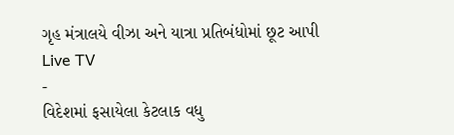ગૃહ મંત્રાલયે વીઝા અને યાત્રા પ્રતિબંધોમાં છૂટ આપી
Live TV
-
વિદેશમાં ફસાયેલા કેટલાક વધુ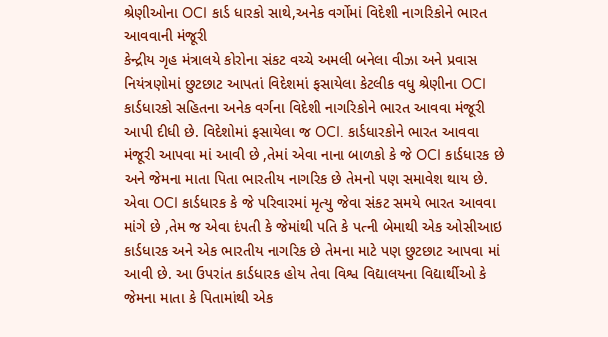શ્રેણીઓના OCI કાર્ડ ધારકો સાથે,અનેક વર્ગોમાં વિદેશી નાગરિકોને ભારત આવવાની મંજૂરી
કેન્દ્રીય ગૃહ મંત્રાલયે કોરોના સંકટ વચ્ચે અમલી બનેલા વીઝા અને પ્રવાસ નિયંત્રણોમાં છુટછાટ આપતાં વિદેશમાં ફસાયેલા કેટલીક વધુ શ્રેણીના OCI કાર્ડધારકો સહિતના અનેક વર્ગના વિદેશી નાગરિકોને ભારત આવવા મંજૂરી આપી દીધી છે. વિદેશોમાં ફસાયેલા જ OCI. કાર્ડધારકોને ભારત આવવા મંજૂરી આપવા માં આવી છે ,તેમાં એવા નાના બાળકો કે જે OCI કાર્ડધારક છે અને જેમના માતા પિતા ભારતીય નાગરિક છે તેમનો પણ સમાવેશ થાય છે. એવા OCI કાર્ડધારક કે જે પરિવારમાં મૃત્યુ જેવા સંકટ સમયે ભારત આવવા માંગે છે ,તેમ જ એવા દંપતી કે જેમાંથી પતિ કે પત્ની બેમાથી એક ઓસીઆઇ કાર્ડધારક અને એક ભારતીય નાગરિક છે તેમના માટે પણ છુટછાટ આપવા માં આવી છે. આ ઉપરાંત કાર્ડધારક હોય તેવા વિશ્વ વિદ્યાલયના વિદ્યાર્થીઓ કે જેમના માતા કે પિતામાંથી એક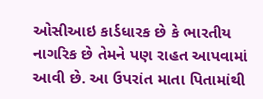ઓસીઆઇ કાર્ડધારક છે કે ભારતીય નાગરિક છે તેમને પણ રાહત આપવામાં આવી છે. આ ઉપરાંત માતા પિતામાંથી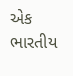એક ભારતીય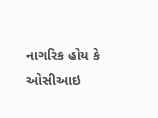નાગરિક હોય કે ઓસીઆઇ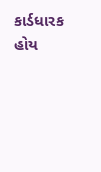કાર્ડધારક હોય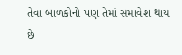તેવા બાળકોનો પણ તેમાં સમાવેશ થાય છે